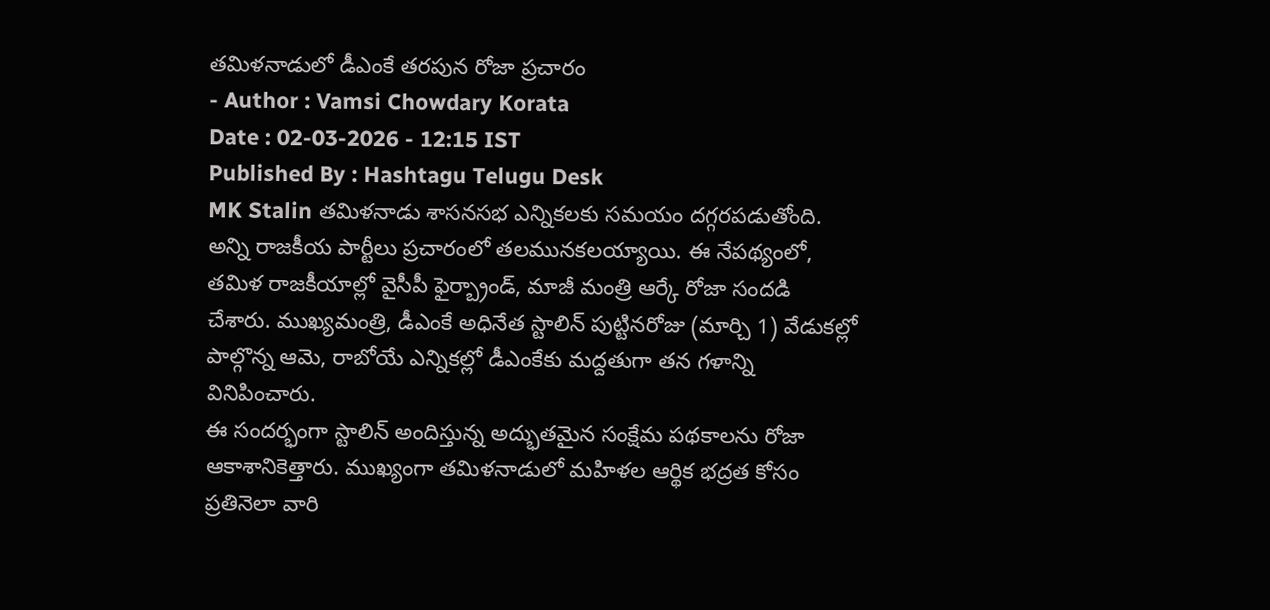తమిళనాడులో డీఎంకే తరపున రోజా ప్రచారం
- Author : Vamsi Chowdary Korata
Date : 02-03-2026 - 12:15 IST
Published By : Hashtagu Telugu Desk
MK Stalin తమిళనాడు శాసనసభ ఎన్నికలకు సమయం దగ్గరపడుతోంది. అన్ని రాజకీయ పార్టీలు ప్రచారంలో తలమునకలయ్యాయి. ఈ నేపథ్యంలో, తమిళ రాజకీయాల్లో వైసీపీ ఫైర్బ్రాండ్, మాజీ మంత్రి ఆర్కే రోజా సందడి చేశారు. ముఖ్యమంత్రి, డీఎంకే అధినేత స్టాలిన్ పుట్టినరోజు (మార్చి 1) వేడుకల్లో పాల్గొన్న ఆమె, రాబోయే ఎన్నికల్లో డీఎంకేకు మద్దతుగా తన గళాన్ని వినిపించారు.
ఈ సందర్భంగా స్టాలిన్ అందిస్తున్న అద్భుతమైన సంక్షేమ పథకాలను రోజా ఆకాశానికెత్తారు. ముఖ్యంగా తమిళనాడులో మహిళల ఆర్థిక భద్రత కోసం ప్రతినెలా వారి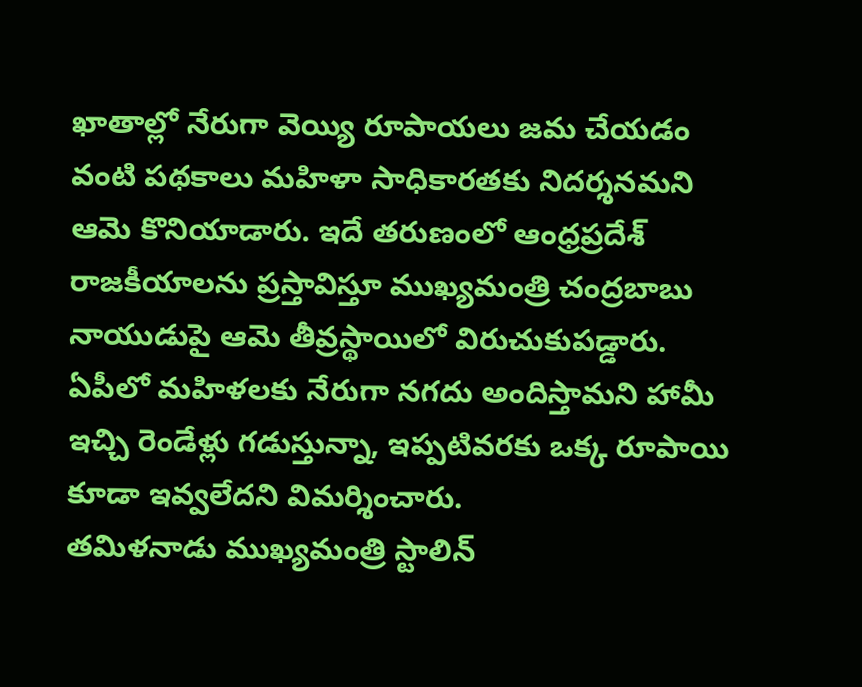ఖాతాల్లో నేరుగా వెయ్యి రూపాయలు జమ చేయడం వంటి పథకాలు మహిళా సాధికారతకు నిదర్శనమని ఆమె కొనియాడారు. ఇదే తరుణంలో ఆంధ్రప్రదేశ్ రాజకీయాలను ప్రస్తావిస్తూ ముఖ్యమంత్రి చంద్రబాబు నాయుడుపై ఆమె తీవ్రస్థాయిలో విరుచుకుపడ్డారు. ఏపీలో మహిళలకు నేరుగా నగదు అందిస్తామని హామీ ఇచ్చి రెండేళ్లు గడుస్తున్నా, ఇప్పటివరకు ఒక్క రూపాయి కూడా ఇవ్వలేదని విమర్శించారు.
తమిళనాడు ముఖ్యమంత్రి స్టాలిన్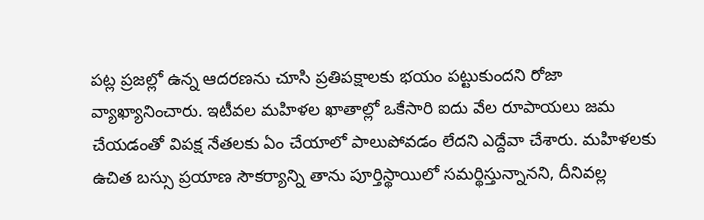పట్ల ప్రజల్లో ఉన్న ఆదరణను చూసి ప్రతిపక్షాలకు భయం పట్టుకుందని రోజా వ్యాఖ్యానించారు. ఇటీవల మహిళల ఖాతాల్లో ఒకేసారి ఐదు వేల రూపాయలు జమ చేయడంతో విపక్ష నేతలకు ఏం చేయాలో పాలుపోవడం లేదని ఎద్దేవా చేశారు. మహిళలకు ఉచిత బస్సు ప్రయాణ సౌకర్యాన్ని తాను పూర్తిస్థాయిలో సమర్థిస్తున్నానని, దీనివల్ల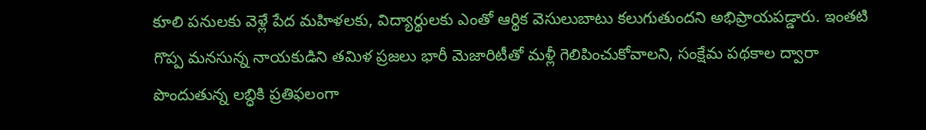కూలి పనులకు వెళ్లే పేద మహిళలకు, విద్యార్థులకు ఎంతో ఆర్థిక వెసులుబాటు కలుగుతుందని అభిప్రాయపడ్డారు. ఇంతటి గొప్ప మనసున్న నాయకుడిని తమిళ ప్రజలు భారీ మెజారిటీతో మళ్లీ గెలిపించుకోవాలని, సంక్షేమ పథకాల ద్వారా పొందుతున్న లబ్ధికి ప్రతిఫలంగా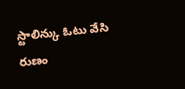స్టాలిన్కు ఓటు వేసి రుణం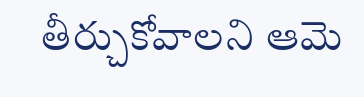తీర్చుకోవాలని ఆమె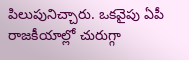పిలుపునిచ్చారు. ఒకవైపు ఏపీ రాజకీయాల్లో చురుగ్గా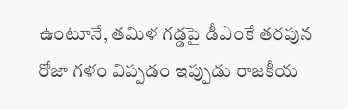ఉంటూనే, తమిళ గడ్డపై డీఎంకే తరపున రోజా గళం విప్పడం ఇప్పుడు రాజకీయ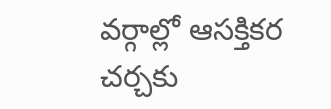వర్గాల్లో ఆసక్తికర చర్చకు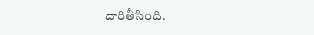దారితీసింది.